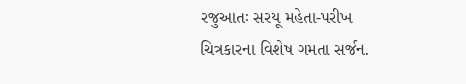રજુઆતઃ સરયૂ મહેતા-પરીખ
ચિત્રકારના વિશેષ ગમતા સર્જન.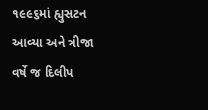૧૯૯૬માં હ્યુસટન આવ્યા અને ત્રીજા વર્ષે જ દિલીપ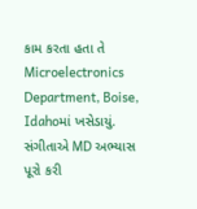કામ કરતા હતા તે Microelectronics Department, Boise, Idahoમાં ખસેડાયું. સંગીતાએ MD અભ્યાસ પૂરો કરી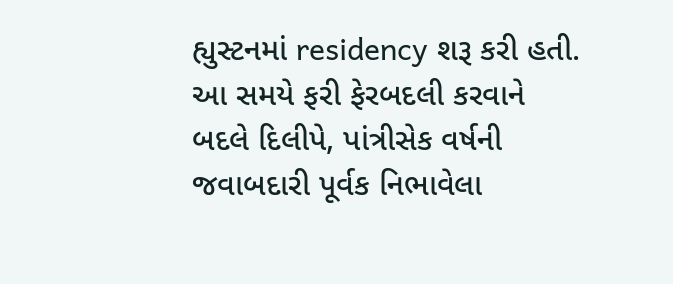હ્યુસ્ટનમાં residency શરૂ કરી હતી. આ સમયે ફરી ફેરબદલી કરવાને બદલે દિલીપે, પાંત્રીસેક વર્ષની જવાબદારી પૂર્વક નિભાવેલા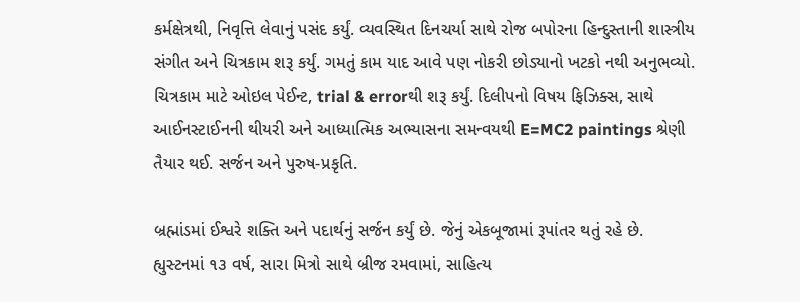કર્મક્ષેત્રથી, નિવૃત્તિ લેવાનું પસંદ કર્યું. વ્યવસ્થિત દિનચર્યા સાથે રોજ બપોરના હિન્દુસ્તાની શાસ્ત્રીય સંગીત અને ચિત્રકામ શરૂ કર્યું. ગમતું કામ યાદ આવે પણ નોકરી છોડ્યાનો ખટકો નથી અનુભવ્યો.
ચિત્રકામ માટે ઓઇલ પેઈન્ટ, trial & errorથી શરૂ કર્યું. દિલીપનો વિષય ફિઝિક્સ, સાથે આઈનસ્ટાઈનની થીયરી અને આધ્યાત્મિક અભ્યાસના સમન્વયથી E=MC2 paintings શ્રેણી તૈયાર થઈ. સર્જન અને પુરુષ-પ્રકૃતિ.

બ્રહ્માંડમાં ઈશ્વરે શક્તિ અને પદાર્થનું સર્જન કર્યું છે. જેનું એકબૂજામાં રૂપાંતર થતું રહે છે.
હ્યુસ્ટનમાં ૧૩ વર્ષ, સારા મિત્રો સાથે બ્રીજ રમવામાં, સાહિત્ય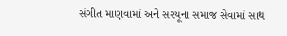સંગીત માણવામાં અને સરયૂના સમાજ સેવામાં સાથ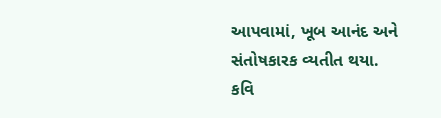આપવામાં, ખૂબ આનંદ અને સંતોષકારક વ્યતીત થયા.
કવિ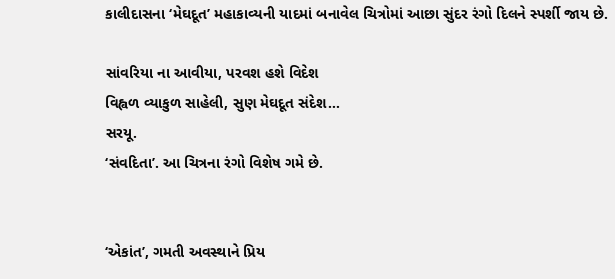કાલીદાસના ‘મેઘદૂત’ મહાકાવ્યની યાદમાં બનાવેલ ચિત્રોમાં આછા સુંદર રંગો દિલને સ્પર્શી જાય છે.

સાંવરિયા ના આવીયા, પરવશ હશે વિદેશ
વિહ્વળ વ્યાકુળ સાહેલી, સુણ મેઘદૂત સંદેશ…
સરયૂ.
‘સંવદિતા’. આ ચિત્રના રંગો વિશેષ ગમે છે.


‘એકાંત’, ગમતી અવસ્થાને પ્રિય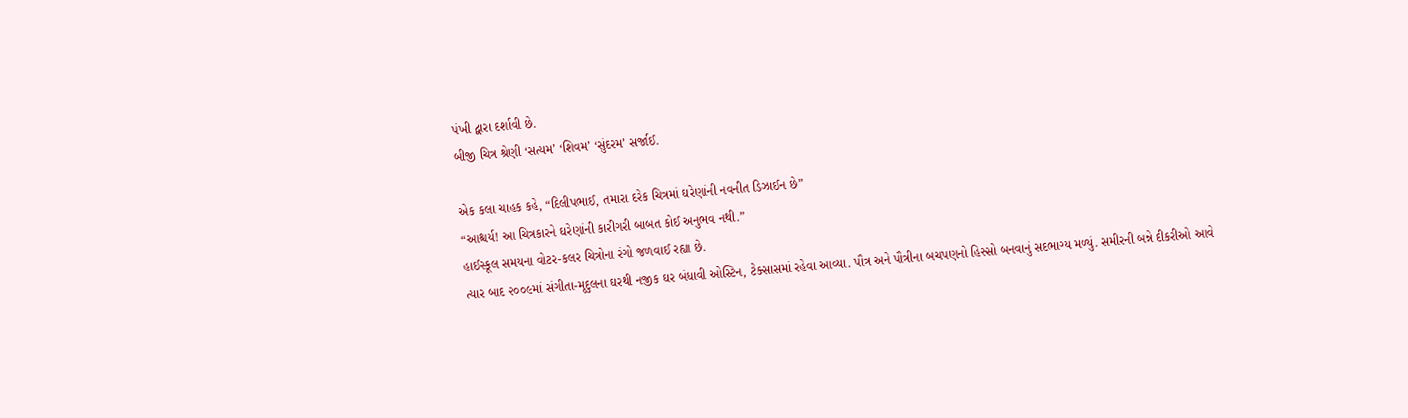પંખી દ્વારા દર્શાવી છે.
બીજી ચિત્ર શ્રેણી ‘સત્યમ’ ‘શિવમ’ ‘સુંદરમ’ સર્જાઈ.

એક કલા ચાહક કહે, “દિલીપભાઈ, તમારા દરેક ચિત્રમાં ઘરેણાંની નવનીત ડિઝાઈન છે”
“આશ્ચર્ય! આ ચિત્રકારને ઘરેણાંની કારીગરી બાબત કોઈ અનુભવ નથી.”
હાઈસ્કૂલ સમયના વોટર-કલર ચિત્રોના રંગો જળવાઈ રહ્યા છે.
ત્યાર બાદ ૨૦૦૯માં સંગીતા-મૃદુલના ઘરથી નજીક ઘર બંધાવી ઓસ્ટિન, ટેક્સાસમાં રહેવા આવ્યા. પૌત્ર અને પૌત્રીના બચપણનો હિસ્સો બનવાનું સદભાગ્ય મળ્યું. સમીરની બન્ને દીકરીઓ આવે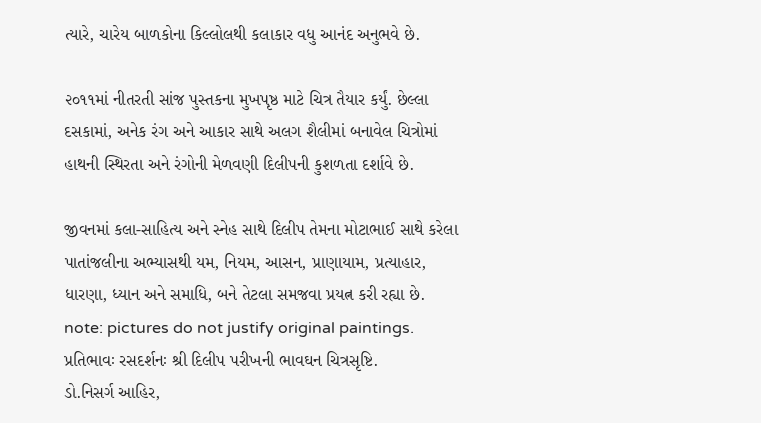ત્યારે, ચારેય બાળકોના કિલ્લોલથી કલાકાર વધુ આનંદ અનુભવે છે.

૨૦૧૧માં નીતરતી સાંજ પુસ્તકના મુખપૃષ્ઠ માટે ચિત્ર તૈયાર કર્યું. છેલ્લા દસકામાં, અનેક રંગ અને આકાર સાથે અલગ શૈલીમાં બનાવેલ ચિત્રોમાં હાથની સ્થિરતા અને રંગોની મેળવણી દિલીપની કુશળતા દર્શાવે છે.

જીવનમાં કલા-સાહિત્ય અને સ્નેહ સાથે દિલીપ તેમના મોટાભાઈ સાથે કરેલા પાતાંજલીના અભ્યાસથી યમ, નિયમ, આસન, પ્રાણાયામ, પ્રત્યાહાર, ધારણા, ધ્યાન અને સમાધિ, બને તેટલા સમજવા પ્રયત્ન કરી રહ્યા છે.
note: pictures do not justify original paintings.
પ્રતિભાવઃ રસદર્શનઃ શ્રી દિલીપ પરીખની ભાવઘન ચિત્રસૃષ્ટિ.
ડો.નિસર્ગ આહિર,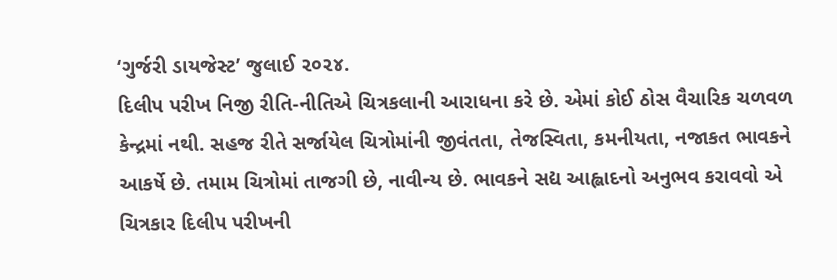‘ગુર્જરી ડાયજેસ્ટ’ જુલાઈ ૨૦૨૪.
દિલીપ પરીખ નિજી રીતિ-નીતિએ ચિત્રકલાની આરાધના કરે છે. એમાં કોઈ ઠોસ વૈચારિક ચળવળ કેન્દ્રમાં નથી. સહજ રીતે સર્જાયેલ ચિત્રોમાંની જીવંતતા, તેજસ્વિતા, કમનીયતા, નજાકત ભાવકને આકર્ષે છે. તમામ ચિત્રોમાં તાજગી છે, નાવીન્ય છે. ભાવકને સદ્ય આહ્લાદનો અનુભવ કરાવવો એ ચિત્રકાર દિલીપ પરીખની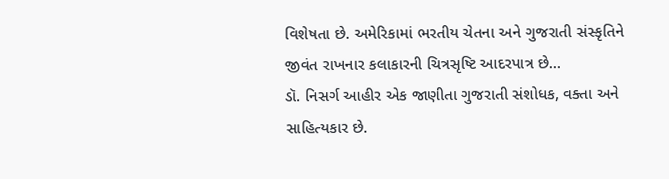વિશેષતા છે. અમેરિકામાં ભરતીય ચેતના અને ગુજરાતી સંસ્કૃતિને જીવંત રાખનાર કલાકારની ચિત્રસૃષ્ટિ આદરપાત્ર છે…
ડૉ. નિસર્ગ આહીર એક જાણીતા ગુજરાતી સંશોધક, વક્તા અને સાહિત્યકાર છે.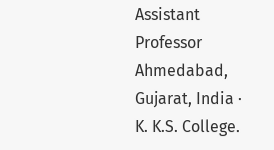Assistant Professor Ahmedabad, Gujarat, India · K. K.S. College.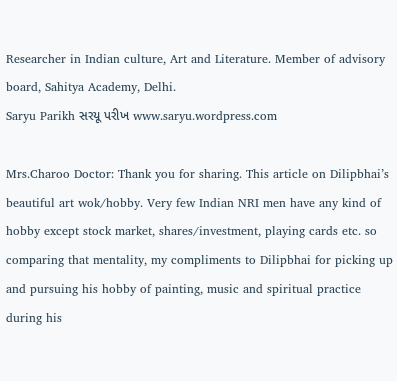Researcher in Indian culture, Art and Literature. Member of advisory board, Sahitya Academy, Delhi.
Saryu Parikh સરયૂ પરીખ www.saryu.wordpress.com

Mrs.Charoo Doctor: Thank you for sharing. This article on Dilipbhai’s beautiful art wok/hobby. Very few Indian NRI men have any kind of hobby except stock market, shares/investment, playing cards etc. so comparing that mentality, my compliments to Dilipbhai for picking up and pursuing his hobby of painting, music and spiritual practice during his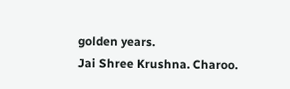golden years.
Jai Shree Krushna. Charoo.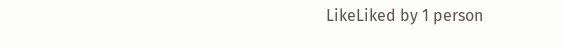LikeLiked by 1 person